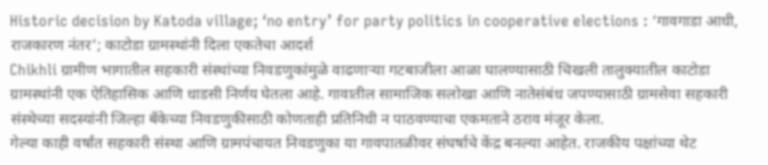Historic decision by Katoda village; ‘no entry’ for party politics in cooperative elections : ‘गावगाडा आधी, राजकारण नंतर’; काटोडा ग्रामस्थांनी दिला एकतेचा आदर्श
Chikhli ग्रामीण भागातील सहकारी संस्थांच्या निवडणुकांमुळे वाढणाऱ्या गटबाजीला आळा घालण्यासाठी चिखली तालुक्यातील काटोडा ग्रामस्थांनी एक ऐतिहासिक आणि धाडसी निर्णय घेतला आहे. गावातील सामाजिक सलोखा आणि नातेसंबंध जपण्यासाठी ग्रामसेवा सहकारी संस्थेच्या सदस्यांनी जिल्हा बँकेच्या निवडणुकीसाठी कोणताही प्रतिनिधी न पाठवण्याचा एकमताने ठराव मंजूर केला.
गेल्या काही वर्षांत सहकारी संस्था आणि ग्रामपंचायत निवडणुका या गावपातळीवर संघर्षाचे केंद्र बनल्या आहेत. राजकीय पक्षांच्या थेट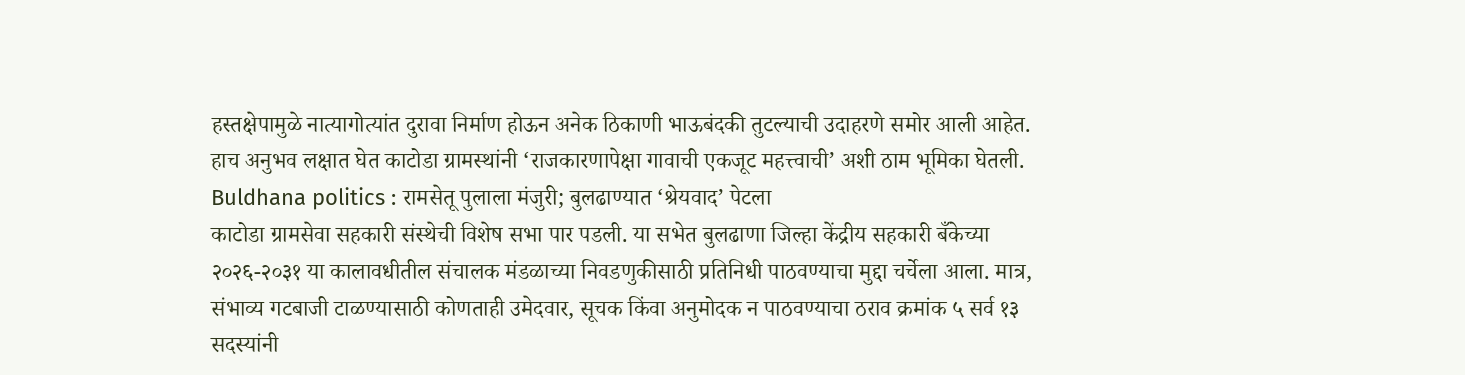हस्तक्षेपामुळे नात्यागोत्यांत दुरावा निर्माण होऊन अनेक ठिकाणी भाऊबंदकी तुटल्याची उदाहरणे समोर आली आहेत. हाच अनुभव लक्षात घेत काटोडा ग्रामस्थांनी ‘राजकारणापेक्षा गावाची एकजूट महत्त्वाची’ अशी ठाम भूमिका घेतली.
Buldhana politics : रामसेतू पुलाला मंजुरी; बुलढाण्यात ‘श्रेयवाद’ पेटला
काटोडा ग्रामसेवा सहकारी संस्थेची विशेष सभा पार पडली. या सभेत बुलढाणा जिल्हा केंद्रीय सहकारी बँकेच्या २०२६-२०३१ या कालावधीतील संचालक मंडळाच्या निवडणुकीसाठी प्रतिनिधी पाठवण्याचा मुद्दा चर्चेला आला. मात्र, संभाव्य गटबाजी टाळण्यासाठी कोणताही उमेदवार, सूचक किंवा अनुमोदक न पाठवण्याचा ठराव क्रमांक ५ सर्व १३ सदस्यांनी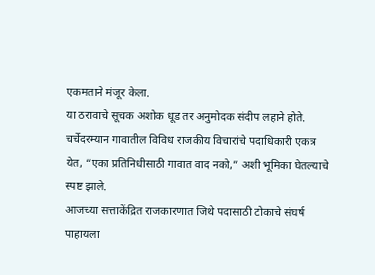एकमताने मंजूर केला.
या ठरावाचे सूचक अशोक धूड तर अनुमोदक संदीप लहाने होते. चर्चेदरम्यान गावातील विविध राजकीय विचारांचे पदाधिकारी एकत्र येत, “एका प्रतिनिधीसाठी गावात वाद नको,” अशी भूमिका घेतल्याचे स्पष्ट झाले.
आजच्या सत्ताकेंद्रित राजकारणात जिथे पदासाठी टोकाचे संघर्ष पाहायला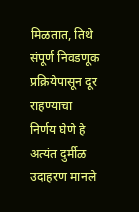मिळतात, तिथे संपूर्ण निवडणूक प्रक्रियेपासून दूर राहण्याचा निर्णय घेणे हे अत्यंत दुर्मीळ उदाहरण मानले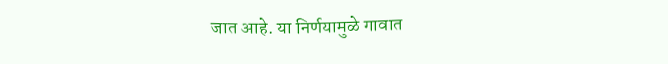जात आहे. या निर्णयामुळे गावात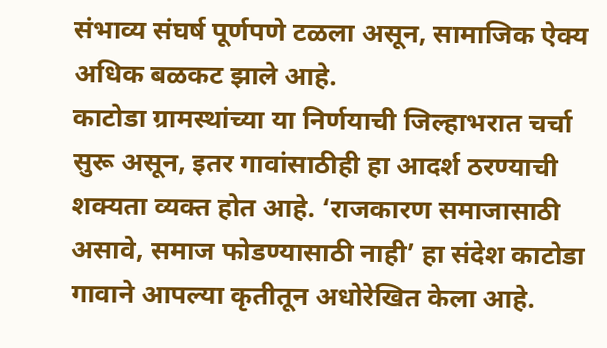संभाव्य संघर्ष पूर्णपणे टळला असून, सामाजिक ऐक्य अधिक बळकट झाले आहे.
काटोडा ग्रामस्थांच्या या निर्णयाची जिल्हाभरात चर्चा सुरू असून, इतर गावांसाठीही हा आदर्श ठरण्याची शक्यता व्यक्त होत आहे. ‘राजकारण समाजासाठी असावे, समाज फोडण्यासाठी नाही’ हा संदेश काटोडा गावाने आपल्या कृतीतून अधोरेखित केला आहे.